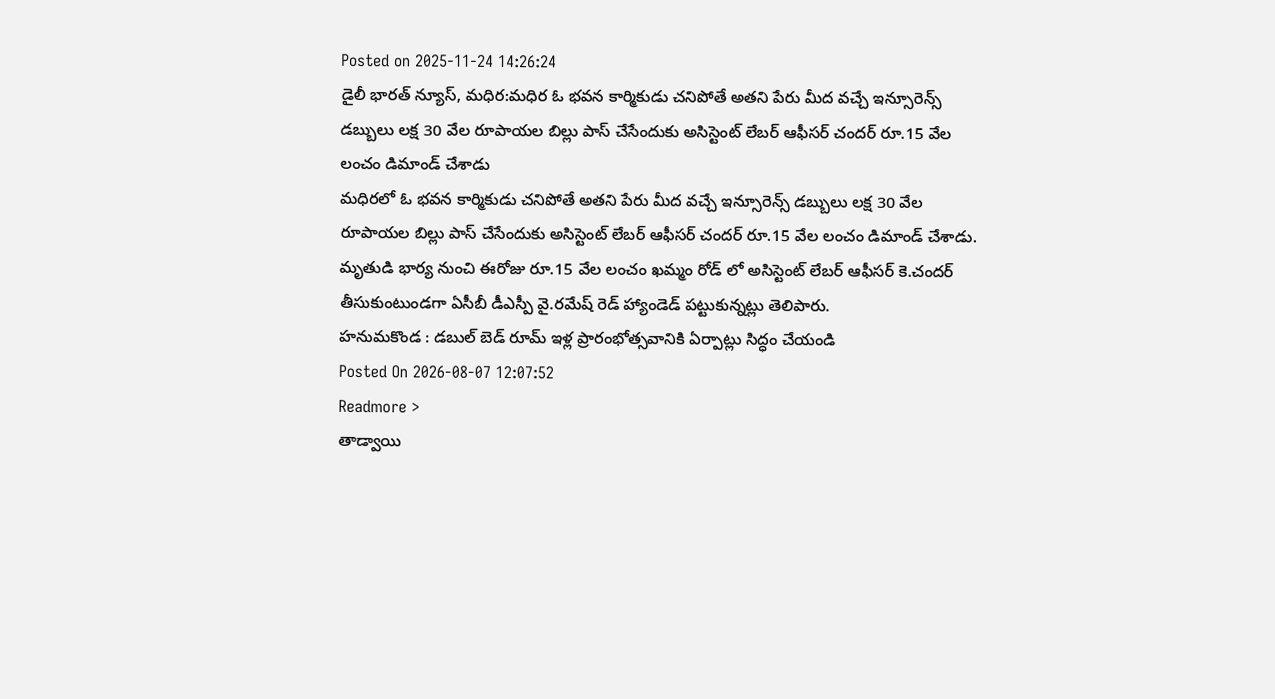Posted on 2025-11-24 14:26:24
డైలీ భారత్ న్యూస్, మధిర:మధిర ఓ భవన కార్మికుడు చనిపోతే అతని పేరు మీద వచ్చే ఇన్సూరెన్స్ డబ్బులు లక్ష 30 వేల రూపాయల బిల్లు పాస్ చేసేందుకు అసిస్టెంట్ లేబర్ ఆఫీసర్ చందర్ రూ.15 వేల లంచం డిమాండ్ చేశాడు
మధిరలో ఓ భవన కార్మికుడు చనిపోతే అతని పేరు మీద వచ్చే ఇన్సూరెన్స్ డబ్బులు లక్ష 30 వేల రూపాయల బిల్లు పాస్ చేసేందుకు అసిస్టెంట్ లేబర్ ఆఫీసర్ చందర్ రూ.15 వేల లంచం డిమాండ్ చేశాడు. మృతుడి భార్య నుంచి ఈరోజు రూ.15 వేల లంచం ఖమ్మం రోడ్ లో అసిస్టెంట్ లేబర్ ఆఫీసర్ కె.చందర్ తీసుకుంటుండగా ఏసీబీ డీఎస్పీ వై.రమేష్ రెడ్ హ్యాండెడ్ పట్టుకున్నట్లు తెలిపారు.
హనుమకొండ : డబుల్ బెడ్ రూమ్ ఇళ్ల ప్రారంభోత్సవానికి ఏర్పాట్లు సిద్ధం చేయండి
Posted On 2026-08-07 12:07:52
Readmore >
తాడ్వాయి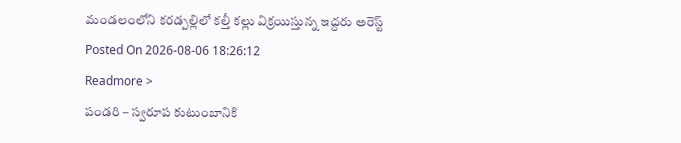మండలంలోని కరడ్పల్లిలో కల్తీ కల్లు విక్రయిస్తున్న ఇద్దరు అరెస్ట్
Posted On 2026-08-06 18:26:12
Readmore >
పండరి – స్వరూప కుటుంబానికి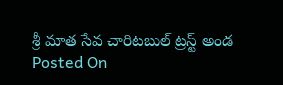శ్రీ మాత సేవ చారిటబుల్ ట్రస్ట్ అండ
Posted On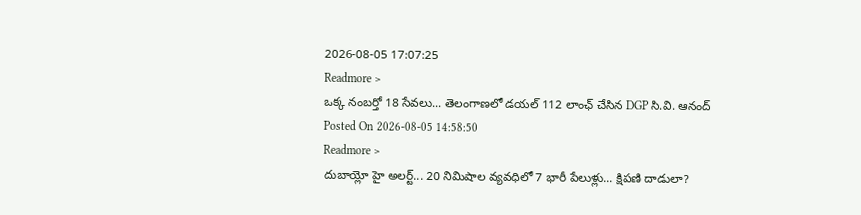2026-08-05 17:07:25
Readmore >
ఒక్క నంబర్తో 18 సేవలు... తెలంగాణలో డయల్ 112 లాంఛ్ చేసిన DGP సి.వి. ఆనంద్
Posted On 2026-08-05 14:58:50
Readmore >
దుబాయ్లో హై అలర్ట్... 20 నిమిషాల వ్యవధిలో 7 భారీ పేలుళ్లు... క్షిపణి దాడులా?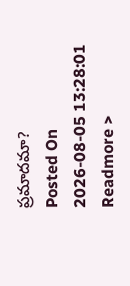ప్రమాదమా?
Posted On 2026-08-05 13:28:01
Readmore >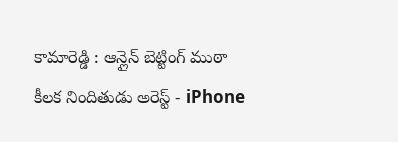కామారెడ్డి : ఆన్లైన్ బెట్టింగ్ ముఠా కీలక నిందితుడు అరెస్ట్ - iPhone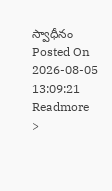స్వాధీనం
Posted On 2026-08-05 13:09:21
Readmore >